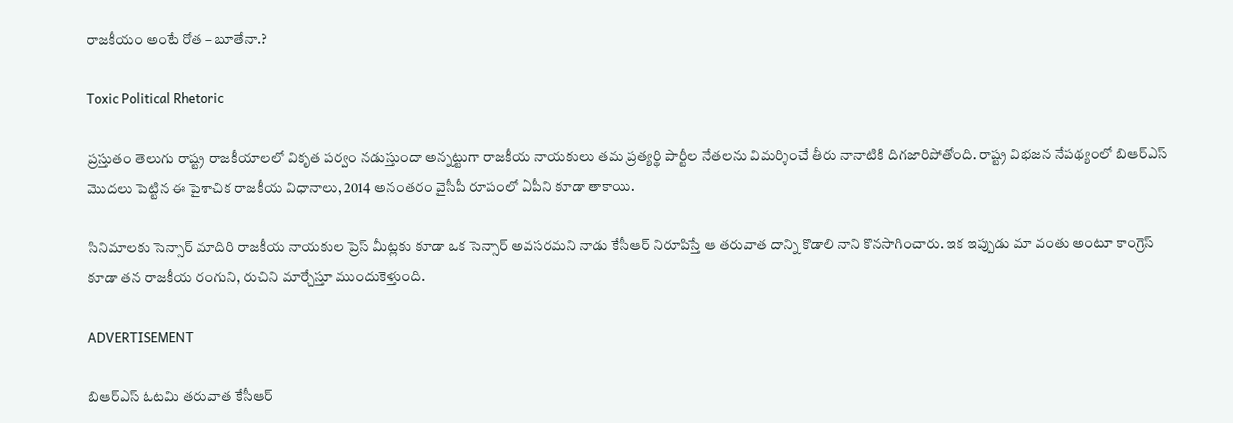రాజకీయం అంటే రోత – బూతేనా.?

Toxic Political Rhetoric

ప్రస్తుతం తెలుగు రాష్ట్ర రాజకీయాలలో వికృత పర్వం నడుస్తుందా అన్నట్టుగా రాజకీయ నాయకులు తమ ప్రత్యర్థి పార్టీల నేతలను విమర్శించే తీరు నానాటికి దిగజారిపోతోంది. రాష్ట్ర విభజన నేపథ్యంలో బిఆర్ఎస్ మొదలు పెట్టిన ఈ పైశాచిక రాజకీయ విధానాలు, 2014 అనంతరం వైసీపీ రూపంలో ఏపీని కూడా తాకాయి.

సినిమాలకు సెన్సార్ మాదిరి రాజకీయ నాయకుల ప్రెస్ మీట్లకు కూడా ఒక సెన్సార్ అవసరమని నాడు కేసీఆర్ నిరూపిస్తే ఆ తరువాత దాన్ని కొడాలి నాని కొనసాగించారు. ఇక ఇప్పుడు మా వంతు అంటూ కాంగ్రెస్ కూడా తన రాజకీయ రంగుని, రుచిని మార్చేస్తూ ముందుకెళ్తుంది.

ADVERTISEMENT

బిఆర్ఎస్ ఓటమి తరువాత కేసీఆర్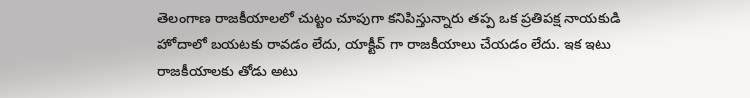తెలంగాణ రాజకీయాలలో చుట్టం చూపుగా కనిపిస్తున్నారు తప్ప ఒక ప్రతిపక్ష నాయకుడి హోదాలో బయటకు రావడం లేదు, యాక్టీవ్ గా రాజకీయాలు చేయడం లేదు. ఇక ఇటు రాజకీయాలకు తోడు అటు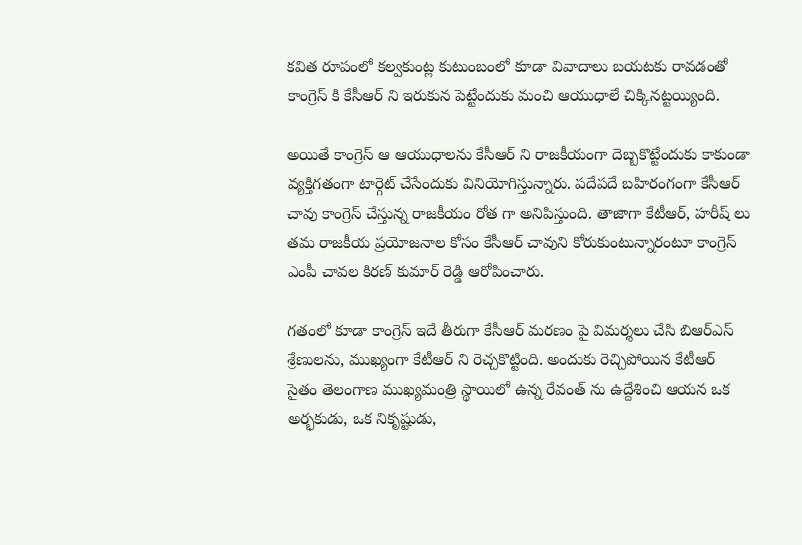కవిత రూపంలో కల్వకుంట్ల కుటుంబంలో కూడా వివాదాలు బయటకు రావడంతో కాంగ్రెస్ కి కేసీఆర్ ని ఇరుకున పెట్టేందుకు మంచి ఆయుధాలే చిక్కినట్టయ్యింది.

అయితే కాంగ్రెస్ ఆ ఆయుధాలను కేసీఆర్ ని రాజకీయంగా దెబ్బకొట్టేందుకు కాకుండా వ్యక్తిగతంగా టార్గెట్ చేసేందుకు వినియోగిస్తున్నారు. పదేపదే బహిరంగంగా కేసీఆర్ చావు కాంగ్రెస్ చేస్తున్న రాజకీయం రోత గా అనిపిస్తుంది. తాజాగా కేటీఆర్, హరీష్ లు తమ రాజకీయ ప్రయోజనాల కోసం కేసీఆర్ చావుని కోరుకుంటున్నారంటూ కాంగ్రెస్ ఎంపీ చావల కిరణ్ కుమార్ రెడ్డి ఆరోపించారు.

గతంలో కూడా కాంగ్రెస్ ఇదే తీరుగా కేసీఆర్ మరణం పై విమర్శలు చేసి బిఆర్ఎస్ శ్రేణులను, ముఖ్యంగా కేటీఆర్ ని రెచ్చకొట్టింది. అందుకు రెచ్చిపోయిన కేటీఆర్ సైతం తెలంగాణ ముఖ్యమంత్రి స్థాయిలో ఉన్న రేవంత్ ను ఉద్దేశించి ఆయన ఒక అర్భకుడు, ఒక నికృష్టుడు,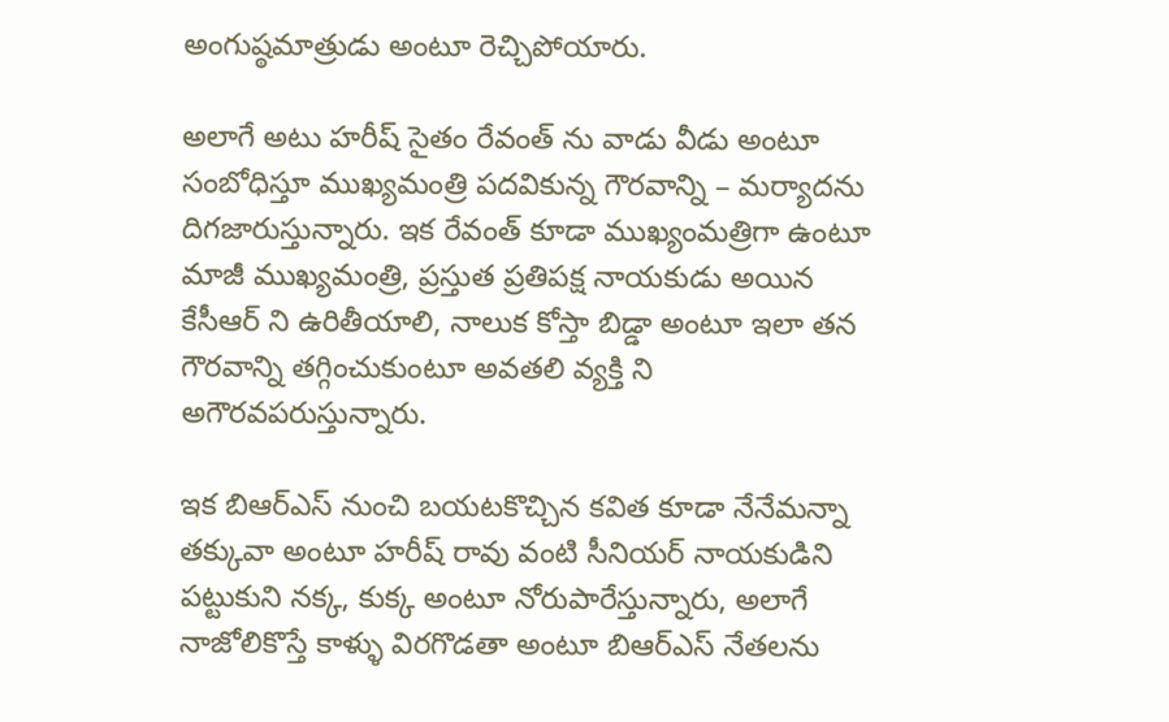అంగుష్ఠమాత్రుడు అంటూ రెచ్చిపోయారు.

అలాగే అటు హరీష్ సైతం రేవంత్ ను వాడు వీడు అంటూ సంబోధిస్తూ ముఖ్యమంత్రి పదవికున్న గౌరవాన్ని – మర్యాదను దిగజారుస్తున్నారు. ఇక రేవంత్ కూడా ముఖ్యంమత్రిగా ఉంటూ మాజీ ముఖ్యమంత్రి, ప్రస్తుత ప్రతిపక్ష నాయకుడు అయిన కేసీఆర్ ని ఉరితీయాలి, నాలుక కోస్తా బిడ్డా అంటూ ఇలా తన గౌరవాన్ని తగ్గించుకుంటూ అవతలి వ్యక్తి ని అగౌరవపరుస్తున్నారు.

ఇక బిఆర్ఎస్ నుంచి బయటకొచ్చిన కవిత కూడా నేనేమన్నా తక్కువా అంటూ హరీష్ రావు వంటి సీనియర్ నాయకుడిని పట్టుకుని నక్క, కుక్క అంటూ నోరుపారేస్తున్నారు, అలాగే నాజోలికొస్తే కాళ్ళు విరగొడతా అంటూ బిఆర్ఎస్ నేతలను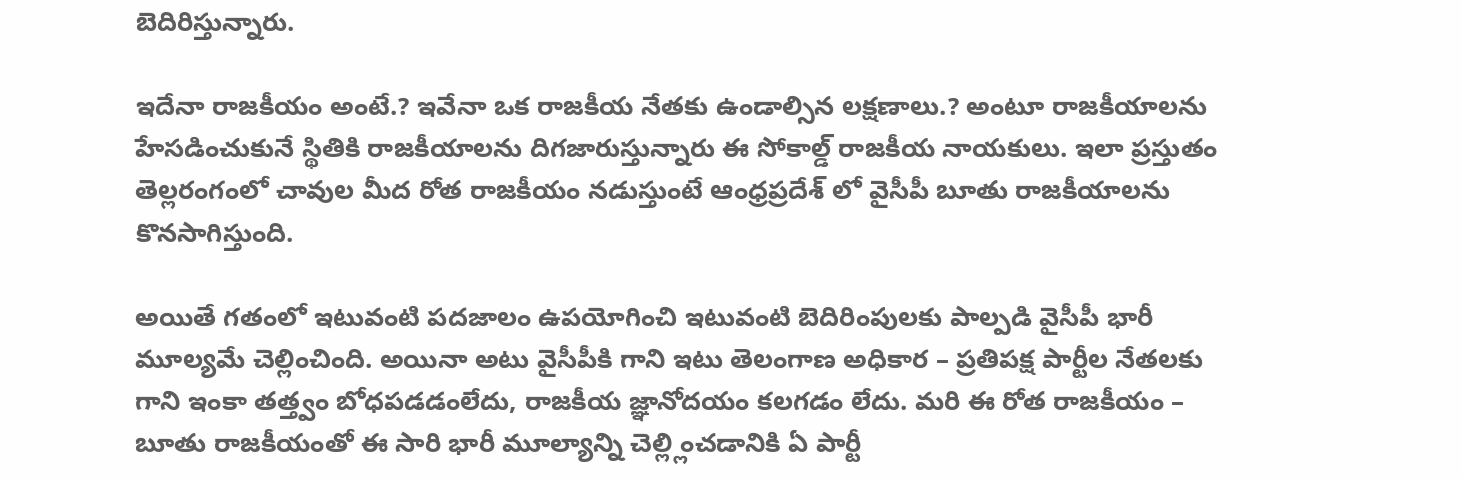బెదిరిస్తున్నారు.

ఇదేనా రాజకీయం అంటే.? ఇవేనా ఒక రాజకీయ నేతకు ఉండాల్సిన లక్షణాలు.? అంటూ రాజకీయాలను హేసడించుకునే స్థితికి రాజకీయాలను దిగజారుస్తున్నారు ఈ సోకాల్డ్ రాజకీయ నాయకులు. ఇలా ప్రస్తుతం తెల్లరంగంలో చావుల మీద రోత రాజకీయం నడుస్తుంటే ఆంధ్రప్రదేశ్ లో వైసీపీ బూతు రాజకీయాలను కొనసాగిస్తుంది.

అయితే గతంలో ఇటువంటి పదజాలం ఉపయోగించి ఇటువంటి బెదిరింపులకు పాల్పడి వైసీపీ భారీ మూల్యమే చెల్లించింది. అయినా అటు వైసీపీకి గాని ఇటు తెలంగాణ అధికార – ప్రతిపక్ష పార్టీల నేతలకు గాని ఇంకా తత్త్వం బోధపడడంలేదు, రాజకీయ జ్ఞానోదయం కలగడం లేదు. మరి ఈ రోత రాజకీయం – బూతు రాజకీయంతో ఈ సారి భారీ మూల్యాన్ని చెల్ల్లించడానికి ఏ పార్టీ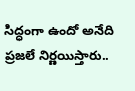సిద్ధంగా ఉందో అనేది ప్రజలే నిర్ణయిస్తారు..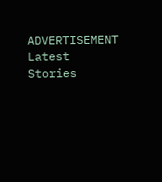ADVERTISEMENT
Latest Stories